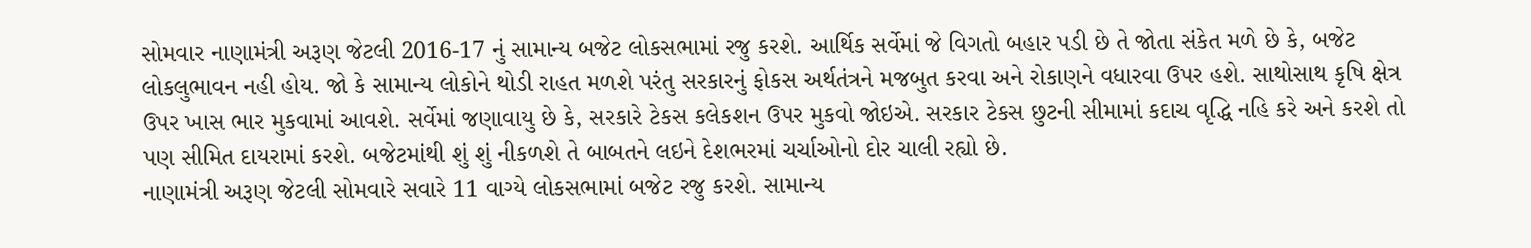સોમવાર નાણામંત્રી અરૂણ જેટલી 2016-17 નું સામાન્ય બજેટ લોકસભામાં રજુ કરશે. આર્થિક સર્વેમાં જે વિગતો બહાર પડી છે તે જોતા સંકેત મળે છે કે, બજેટ લોકલુભાવન નહી હોય. જો કે સામાન્ય લોકોને થોડી રાહત મળશે પરંતુ સરકારનું ફોકસ અર્થતંત્રને મજબુત કરવા અને રોકાણને વધારવા ઉપર હશે. સાથોસાથ કૃષિ ક્ષેત્ર ઉપર ખાસ ભાર મુકવામાં આવશે. સર્વેમાં જણાવાયુ છે કે, સરકારે ટેકસ કલેકશન ઉપર મુકવો જોઇએ. સરકાર ટેકસ છુટની સીમામાં કદાચ વૃદ્ધિ નહિ કરે અને કરશે તો પણ સીમિત દાયરામાં કરશે. બજેટમાંથી શું શું નીકળશે તે બાબતને લઇને દેશભરમાં ચર્ચાઓનો દોર ચાલી રહ્યો છે.
નાણામંત્રી અરૂણ જેટલી સોમવારે સવારે 11 વાગ્યે લોકસભામાં બજેટ રજુ કરશે. સામાન્ય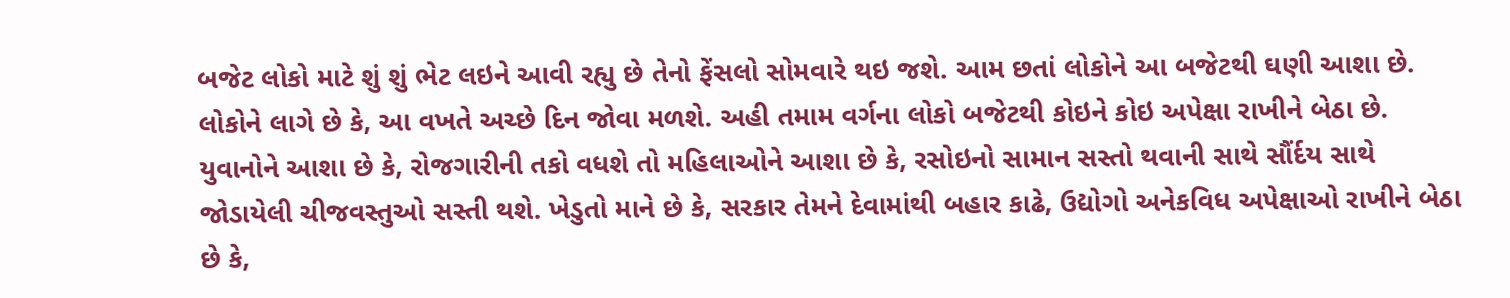બજેટ લોકો માટે શું શું ભેટ લઇને આવી રહ્યુ છે તેનો ફેંસલો સોમવારે થઇ જશે. આમ છતાં લોકોને આ બજેટથી ઘણી આશા છે. લોકોને લાગે છે કે, આ વખતે અચ્છે દિન જોવા મળશે. અહી તમામ વર્ગના લોકો બજેટથી કોઇને કોઇ અપેક્ષા રાખીને બેઠા છે. યુવાનોને આશા છે કે, રોજગારીની તકો વધશે તો મહિલાઓને આશા છે કે, રસોઇનો સામાન સસ્તો થવાની સાથે સૌંર્દય સાથે જોડાયેલી ચીજવસ્તુઓ સસ્તી થશે. ખેડુતો માને છે કે, સરકાર તેમને દેવામાંથી બહાર કાઢે, ઉદ્યોગો અનેકવિધ અપેક્ષાઓ રાખીને બેઠા છે કે,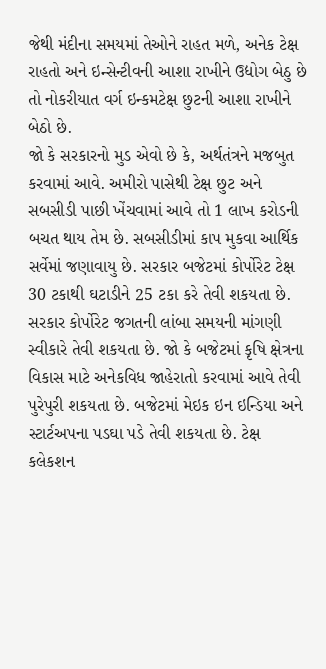જેથી મંદીના સમયમાં તેઓને રાહત મળે, અનેક ટેક્ષ રાહતો અને ઇન્સેન્ટીવની આશા રાખીને ઉદ્યોગ બેઠુ છે તો નોકરીયાત વર્ગ ઇન્કમટેક્ષ છુટની આશા રાખીને બેઠો છે.
જો કે સરકારનો મુડ એવો છે કે, અર્થતંત્રને મજબુત કરવામાં આવે. અમીરો પાસેથી ટેક્ષ છુટ અને સબસીડી પાછી ખેંચવામાં આવે તો 1 લાખ કરોડની બચત થાય તેમ છે. સબસીડીમાં કાપ મુકવા આર્થિક સર્વેમાં જણાવાયુ છે. સરકાર બજેટમાં કોર્પોરેટ ટેક્ષ 30 ટકાથી ઘટાડીને 25 ટકા કરે તેવી શકયતા છે. સરકાર કોર્પોરેટ જગતની લાંબા સમયની માંગણી સ્વીકારે તેવી શકયતા છે. જો કે બજેટમાં કૃષિ ક્ષેત્રના વિકાસ માટે અનેકવિધ જાહેરાતો કરવામાં આવે તેવી પુરેપુરી શકયતા છે. બજેટમાં મેઇક ઇન ઇન્ડિયા અને સ્ટાર્ટઅપના પડઘા પડે તેવી શકયતા છે. ટેક્ષ કલેકશન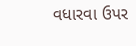વધારવા ઉપર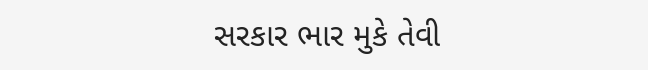સરકાર ભાર મુકે તેવી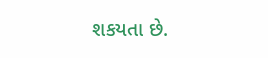શકયતા છે.